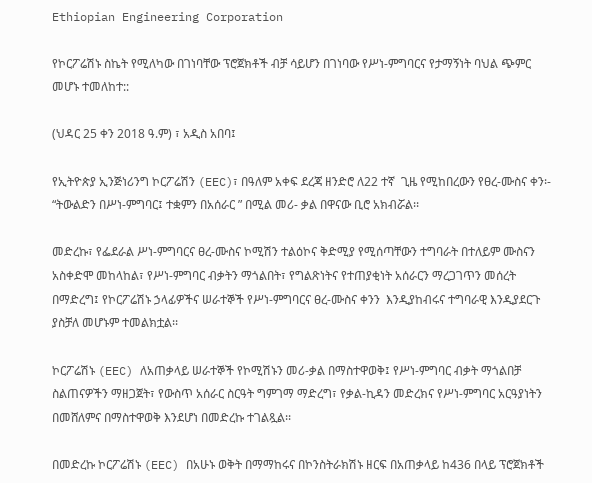Ethiopian Engineering Corporation

የኮርፖሬሽኑ ስኬት የሚለካው በገነባቸው ፕሮጀክቶች ብቻ ሳይሆን በገነባው የሥነ-ምግባርና የታማኝነት ባህል ጭምር መሆኑ ተመለከተ::

(ህዳር 25 ቀን 2018 ዓ.ም) ፣ አዲስ አበባ፤

የኢትዮጵያ ኢንጅነሪንግ ኮርፖሬሽን (EEC)፣ በዓለም አቀፍ ደረጃ ዘንድሮ ለ22 ተኛ  ጊዜ የሚከበረውን የፀረ-ሙስና ቀን፡- “ትውልድን በሥነ-ምግባር፤ ተቋምን በአሰራር ” በሚል መሪ- ቃል በዋናው ቢሮ አክብሯል፡፡

መድረኩ፣ የፌደራል ሥነ-ምግባርና ፀረ-ሙስና ኮሚሽን ተልዕኮና ቅድሚያ የሚሰጣቸውን ተግባራት በተለይም ሙስናን አስቀድሞ መከላከል፣ የሥነ-ምግባር ብቃትን ማጎልበት፣ የግልጽነትና የተጠያቂነት አሰራርን ማረጋገጥን መሰረት በማድረግ፤ የኮርፖሬሽኑ ኃላፊዎችና ሠራተኞች የሥነ-ምግባርና ፀረ-ሙስና ቀንን  እንዲያከብሩና ተግባራዊ እንዲያደርጉ ያስቻለ መሆኑም ተመልክቷል፡፡

ኮርፖሬሽኑ (EEC) ለአጠቃላይ ሠራተኞች የኮሚሽኑን መሪ-ቃል በማስተዋወቅ፤ የሥነ-ምግባር ብቃት ማጎልበቻ ስልጠናዎችን ማዘጋጀት፣ የውስጥ አሰራር ስርዓት ግምገማ ማድረግ፣ የቃል-ኪዳን መድረክና የሥነ-ምግባር አርዓያነትን በመሸለምና በማስተዋወቅ እንደሆነ በመድረኩ ተገልጿል፡፡

በመድረኩ ኮርፖሬሽኑ (EEC) በአሁኑ ወቅት በማማከሩና በኮንስትራክሽኑ ዘርፍ በአጠቃላይ ከ436 በላይ ፕሮጀክቶች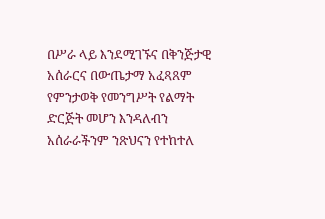በሥራ ላይ እንደሚገኙና በቅንጅታዊ አሰራርና በውጤታማ አፈጻጸም የምንታወቅ የመንግሥት የልማት ድርጅት መሆን እንዳለብን አሰራራችንም ንጽህናን የተከተለ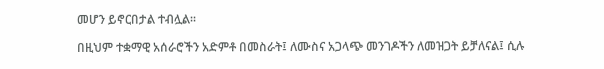መሆን ይኖርበታል ተብሏል፡፡

በዚህም ተቋማዊ አሰራሮችን አድምቶ በመስራት፤ ለሙስና አጋላጭ መንገዶችን ለመዝጋት ይቻለናል፤ ሲሉ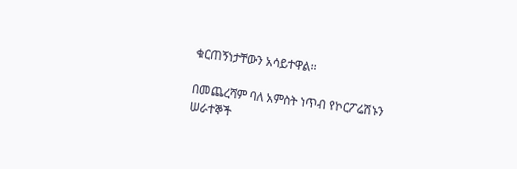ቁርጠኝነታቸውን አሳይተዋል፡፡

በመጨረሻም ባለ አምስት ነጥብ የኮርፖሬሽኑን ሠራተኞች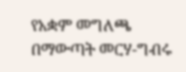የአቋም መግለጫ በማውጣት መርሃ-ግብሩ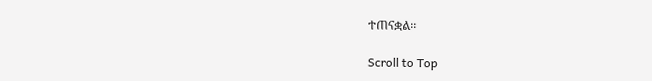ተጠናቋል፡፡

Scroll to Top